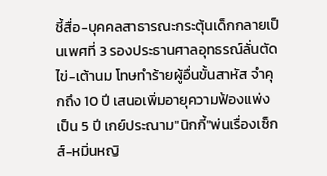ชี้สื่อ-บุคคลสาธารณะกระตุ้นเด็กกลายเป็นเพศที่ 3 รองประธานศาลอุทธรณ์ลั่นตัดไข่-เต้านม โทษทำร้ายผู้อื่นขั้นสาหัส จำคุกถึง 10 ปี เสนอเพิ่มอายุความฟ้องแพ่งเป็น 5 ปี เกย์ประณาม"นิกกี้"พ่นเรื่องเซ็กส์-หมิ่นหญิ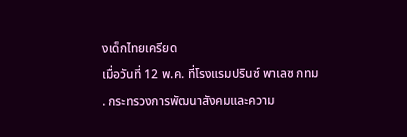งเด็กไทยเครียด
เมื่อวันที่ 12 พ.ค. ที่โรงแรมปรินซ์ พาเลซ กทม
. กระทรวงการพัฒนาสังคมและความ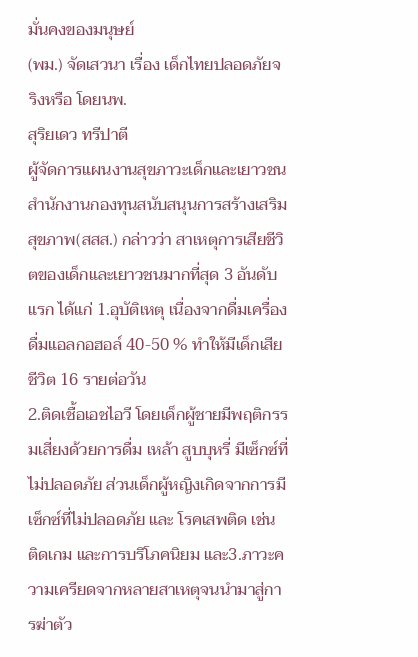มั่นคงของมนุษย์
(พม.) จัดเสวนา เรื่อง เด็กไทยปลอดภัยจริงหรือ โดยนพ.
สุริยเดว ทรีปาตี
ผู้จัดการแผนงานสุขภาวะเด็กและเยาวชน สำนักงานกองทุนสนับสนุนการสร้างเสริมสุขภาพ(สสส.) กล่าวว่า สาเหตุการเสียชีวิตของเด็กและเยาวชนมากที่สุด 3 อันดับแรก ได้แก่ 1.อุบัติเหตุ เนื่องจากดื่มเครื่องดื่มแอลกอฮอล์ 40-50 % ทำให้มีเด็กเสียชีวิต 16 รายต่อวัน
2.ติดเชื้อเอชไอวี โดยเด็กผู้ชายมีพฤติกรรมเสี่ยงด้วยการดื่ม เหล้า สูบบุหรี่ มีเซ็กซ์ที่ไม่ปลอดภัย ส่วนเด็กผู้หญิงเกิดจากการมีเซ็กซ์ที่ไม่ปลอดภัย และ โรคเสพติด เช่น ติดเกม และการบริโภคนิยม และ3.ภาวะความเครียดจากหลายสาเหตุจนนำมาสู่การฆ่าตัว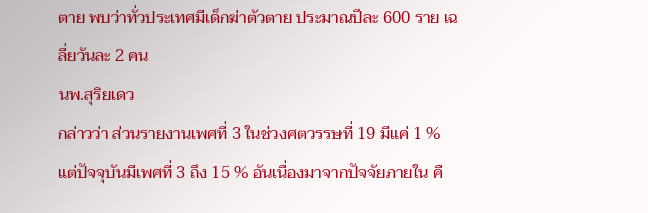ตาย พบว่าทั่วประเทศมีเด็กฆ่าตัวตาย ประมาณปีละ 600 ราย เฉลี่ยวันละ 2 คน
นพ.สุริยเดว
กล่าวว่า ส่วนรายงานเพศที่ 3 ในช่วงศตวรรษที่ 19 มีแค่ 1 % แต่ปัจจุบันมีเพศที่ 3 ถึง 15 % อันเนื่องมาจากปัจจัยภายใน คื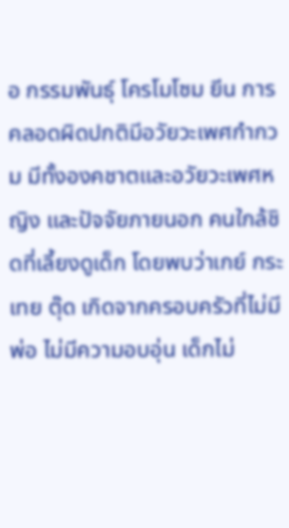อ กรรมพันธุ์ โครโมโซม ยีน การคลอดผิดปกติมีอวัยวะเพศกำกวม มีทั้งองคชาตและอวัยวะเพศหญิง และปัจจัยภายนอก คนใกล้ชิดที่เลี้ยงดูเด็ก โดยพบว่าเกย์ กระเทย ตุ๊ด เกิดจากครอบครัวที่ไม่มีพ่อ ไม่มีความอบอุ่น เด็กไม่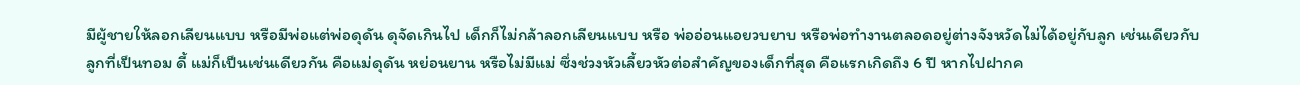มีผู้ชายให้ลอกเลียนแบบ หรือมีพ่อแต่พ่อดุดัน ดุจัดเกินไป เด็กก็ไม่กล้าลอกเลียนแบบ หรือ พ่ออ่อนแอยวบยาบ หรือพ่อทำงานตลอดอยู่ต่างจังหวัดไม่ได้อยู่กับลูก เช่นเดียวกับลูกที่เป็นทอม ดี้ แม่ก็เป็นเช่นเดียวกัน คือแม่ดุดัน หย่อนยาน หรือไม่มีแม่ ซึ่งช่วงหัวเลี้ยวหัวต่อสำคัญของเด็กที่สุด คือแรกเกิดถึง 6 ปี หากไปฝากค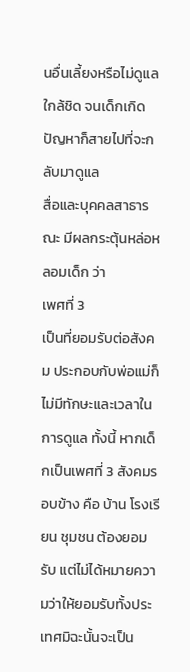นอื่นเลี้ยงหรือไม่ดูแลใกล้ชิด จนเด็กเกิดปัญหาก็สายไปที่จะกลับมาดูแล
สื่อและบุคคลสาธารณะ มีผลกระตุ้นหล่อหลอมเด็ก ว่า
เพศที่ 3
เป็นที่ยอมรับต่อสังคม ประกอบกับพ่อแม่ก็ไม่มีทักษะและเวลาในการดูแล ทั้งนี้ หากเด็กเป็นเพศที่ 3 สังคมรอบข้าง คือ บ้าน โรงเรียน ชุมชน ต้องยอมรับ แต่ไม่ได้หมายความว่าให้ยอมรับทั้งประเทศมิฉะนั้นจะเป็น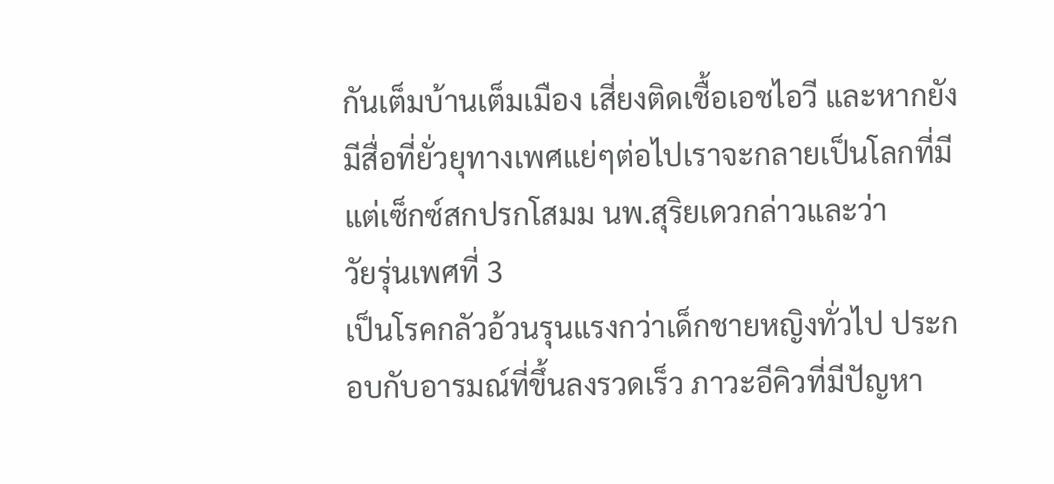กันเต็มบ้านเต็มเมือง เสี่ยงติดเชื้อเอชไอวี และหากยังมีสื่อที่ยั่วยุทางเพศแย่ๆต่อไปเราจะกลายเป็นโลกที่มีแต่เซ็กซ์สกปรกโสมม นพ.สุริยเดวกล่าวและว่า
วัยรุ่นเพศที่ 3
เป็นโรคกลัวอ้วนรุนแรงกว่าเด็กชายหญิงทั่วไป ประกอบกับอารมณ์ที่ขึ้นลงรวดเร็ว ภาวะอีคิวที่มีปัญหา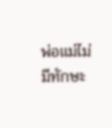พ่อแม่ไม่มีทักษะ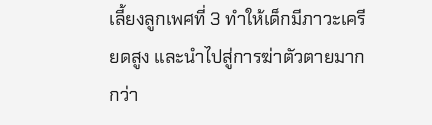เลี้ยงลูกเพศที่ 3 ทำให้เด็กมีภาวะเครียดสูง และนำไปสู่การฆ่าตัวตายมากกว่า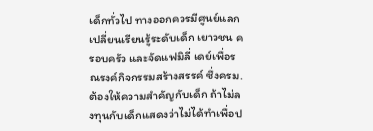เด็กทั่วไป ทางออกควรมีศูนย์แลกเปลี่ยนเรียนรู้ระดับเด็ก เยาวชน ครอบครัว และจัดแฟมิลี่ เดย์เพื่อรณรงค์กิจกรรมสร้างสรรค์ ซึ่งครม.ต้องให้ความสำคัญกับเด็ก ถ้าไม่ลงทุนกับเด็กแสดงว่าไม่ได้ทำเพื่อป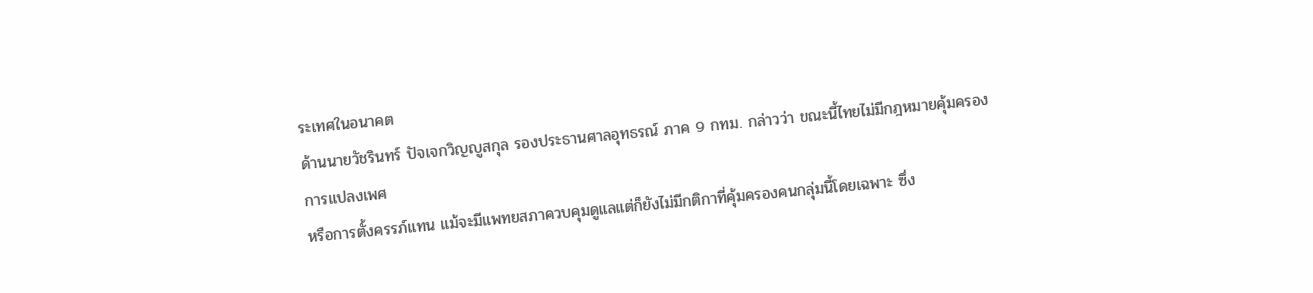ระเทศในอนาคต
ด้านนายวัชรินทร์ ปัจเจกวิญญูสกุล รองประธานศาลอุทธรณ์ ภาค 9 กทม. กล่าวว่า ขณะนี้ไทยไม่มีกฎหมายคุ้มครอง
การแปลงเพศ
หรือการตั้งครรภ์แทน แม้จะมีแพทยสภาควบคุมดูแลแต่ก็ยังไม่มีกติกาที่คุ้มครองคนกลุ่มนี้โดยเฉพาะ ซึ่ง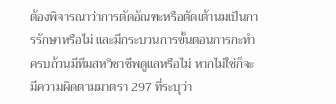ต้องพิจารณาว่าการตัดอัณฑะหรือตัดเต้านมเป็นการรักษาหรือไม่ และมีกระบวนการขั้นตอนการกะทำครบถ้วนมีทีมสหวิชาชีพดูแลหรือไม่ หากไม่ใช่ก็จะมีความผิดตามมาตรา 297 ที่ระบุว่า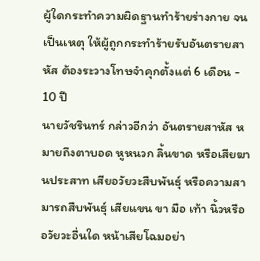ผู้ใดกระทำความผิดฐานทำร้ายร่างกาย จนเป็นเหตุ ให้ผู้ถูกกระทำร้ายรับอันตรายสาหัส ต้องระวางโทษจำคุกตั้งแต่ 6 เดือน - 10 ปี
นายวัชรินทร์ กล่าวอีกว่า อันตรายสาหัส หมายถึงตาบอด หูหนวก ลิ้นขาด หรือเสียฆานประสาท เสียอวัยวะสืบพันธุ์ หรือความสามารถสืบพันธุ์ เสียแขน ขา มือ เท้า นิ้วหรืออวัยวะอื่นใด หน้าเสียโฉมอย่า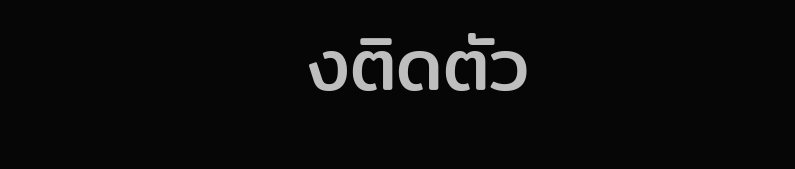งติดตัว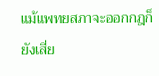แม้แพทยสภาจะออกกฎก็ยังเสี่ย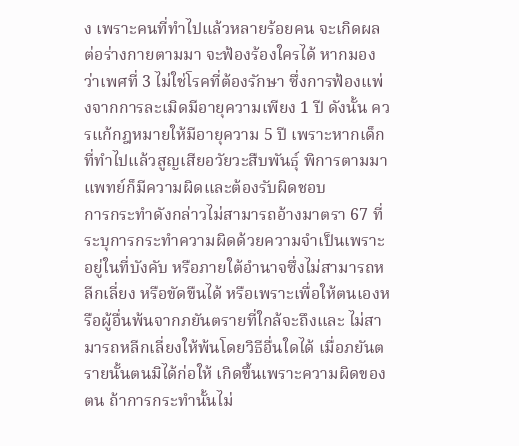ง เพราะคนที่ทำไปแล้วหลายร้อยคน จะเกิดผลต่อร่างกายตามมา จะฟ้องร้องใครได้ หากมองว่าเพศที่ 3 ไม่ใช่โรคที่ต้องรักษา ซึ่งการฟ้องแพ่งจากการละเมิดมีอายุความเพียง 1 ปี ดังนั้น ควรแก้กฎหมายให้มีอายุความ 5 ปี เพราะหากเด็กที่ทำไปแล้วสูญเสียอวัยวะสืบพันธุ์ พิการตามมา แพทย์ก็มีความผิดและต้องรับผิดชอบ
การกระทำดังกล่าวไม่สามารถอ้างมาตรา 67 ที่ระบุการกระทำความผิดด้วยความจำเป็นเพราะอยู่ในที่บังคับ หรือภายใต้อำนาจซึ่งไม่สามารถหลีกเลี่ยง หรือขัดขืนได้ หรือเพราะเพื่อให้ตนเองหรือผู้อื่นพ้นจากภยันตรายที่ใกล้จะถึงและ ไม่สามารถหลีกเลี่ยงให้พ้นโดยวิธีอื่นใดได้ เมื่อภยันตรายนั้นตนมิได้ก่อให้ เกิดขึ้นเพราะความผิดของตน ถ้าการกระทำนั้นไม่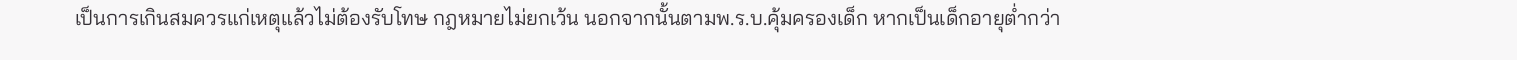เป็นการเกินสมควรแก่เหตุแล้วไม่ต้องรับโทษ กฎหมายไม่ยกเว้น นอกจากนั้นตามพ.ร.บ.คุ้มครองเด็ก หากเป็นเด็กอายุต่ำกว่า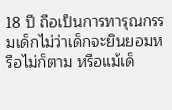18 ปี ถือเป็นการทารุณกรรมเด็กไม่ว่าเด็กจะยินยอมหรือไม่ก็ตาม หรือแม้เด็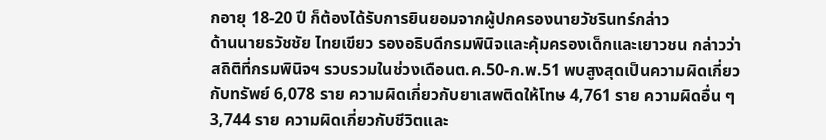กอายุ 18-20 ปี ก็ต้องได้รับการยินยอมจากผู้ปกครองนายวัชรินทร์กล่าว
ด้านนายธวัชชัย ไทยเขียว รองอธิบดีกรมพินิจและคุ้มครองเด็กและเยาวชน กล่าวว่า สถิติที่กรมพินิจฯ รวบรวมในช่วงเดือนต.ค.50-ก.พ.51 พบสูงสุดเป็นความผิดเกี่ยวกับทรัพย์ 6,078 ราย ความผิดเกี่ยวกับยาเสพติดให้โทษ 4,761 ราย ความผิดอื่น ๆ 3,744 ราย ความผิดเกี่ยวกับชีวิตและ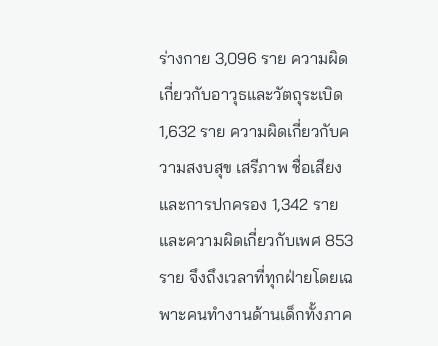ร่างกาย 3,096 ราย ความผิดเกี่ยวกับอาวุธและวัตถุระเบิด 1,632 ราย ความผิดเกี่ยวกับความสงบสุข เสรีภาพ ชื่อเสียงและการปกครอง 1,342 ราย และความผิดเกี่ยวกับเพศ 853 ราย จึงถึงเวลาที่ทุกฝ่ายโดยเฉพาะคนทำงานด้านเด็กทั้งภาค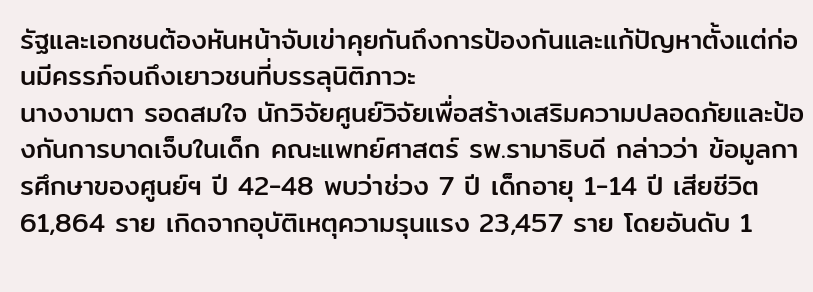รัฐและเอกชนต้องหันหน้าจับเข่าคุยกันถึงการป้องกันและแก้ปัญหาตั้งแต่ก่อนมีครรภ์จนถึงเยาวชนที่บรรลุนิติภาวะ
นางงามตา รอดสมใจ นักวิจัยศูนย์วิจัยเพื่อสร้างเสริมความปลอดภัยและป้องกันการบาดเจ็บในเด็ก คณะแพทย์ศาสตร์ รพ.รามาธิบดี กล่าวว่า ข้อมูลการศึกษาของศูนย์ฯ ปี 42-48 พบว่าช่วง 7 ปี เด็กอายุ 1-14 ปี เสียชีวิต 61,864 ราย เกิดจากอุบัติเหตุความรุนแรง 23,457 ราย โดยอันดับ 1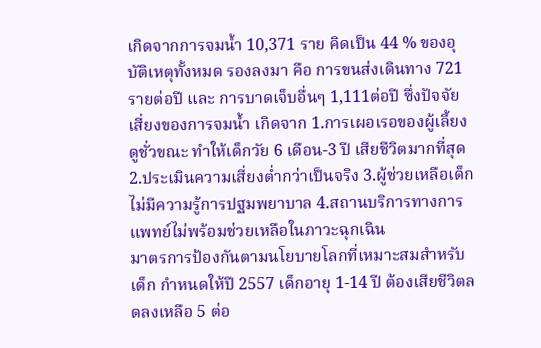เกิดจากการจมน้ำ 10,371 ราย คิดเป็น 44 % ของอุบัติเหตุทั้งหมด รองลงมา คือ การขนส่งเดินทาง 721 รายต่อปี และ การบาดเจ็บอื่นๆ 1,111ต่อปี ซึ่งปัจจัยเสี่ยงของการจมน้ำ เกิดจาก 1.การเผอเรอของผู้เลี้ยงดูชั่วขณะ ทำให้เด็กวัย 6 เดือน-3 ปี เสียชีวิตมากที่สุด 2.ประเมินความเสี่ยงต่ำกว่าเป็นจริง 3.ผู้ช่วยเหลือเด็กไม่มีความรู้การปฐมพยาบาล 4.สถานบริการทางการแพทย์ไม่พร้อมช่วยเหลือในภาวะฉุกเฉิน
มาตรการป้องกันตามนโยบายโลกที่เหมาะสมสำหรับเด็ก กำหนดให้ปี 2557 เด็กอายุ 1-14 ปี ต้องเสียชีวิตลดลงเหลือ 5 ต่อ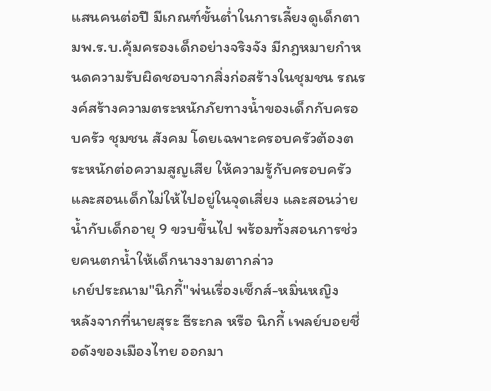แสนคนต่อปี มีเกณฑ์ขั้นต่ำในการเลี้ยงดูเด็กตามพ.ร.บ.คุ้มครองเด็กอย่างจริงจัง มีกฎหมายกำหนดความรับผิดชอบจากสิ่งก่อสร้างในชุมชน รณรงค์สร้างความตระหนักภัยทางน้ำของเด็กกับครอบครัว ชุมชน สังคม โดยเฉพาะครอบครัวต้องตระหนักต่อความสูญเสีย ให้ความรู้กับครอบครัวและสอนเด็กไม่ให้ไปอยู่ในจุดเสี่ยง และสอนว่ายน้ำกับเด็กอายุ 9 ขวบขึ้นไป พร้อมทั้งสอนการช่วยคนตกน้ำให้เด็กนางงามตากล่าว
เกย์ประณาม"นิกกี้"พ่นเรื่องเซ็กส์-หมิ่นหญิง
หลังจากที่นายสุระ ธีระกล หรือ นิกกี้ เพลย์บอยชื่อดังของเมืองไทย ออกมา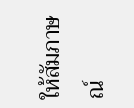ให้สัมภาษณ์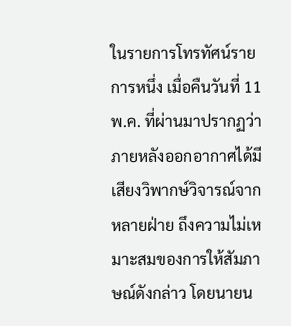ในรายการโทรทัศน์รายการหนึ่ง เมื่อคืนวันที่ 11 พ.ค. ที่ผ่านมาปรากฏว่า ภายหลังออกอากาศได้มีเสียงวิพากษ์วิจารณ์จากหลายฝ่าย ถึงความไม่เหมาะสมของการให้สัมภาษณ์ดังกล่าว โดยนายน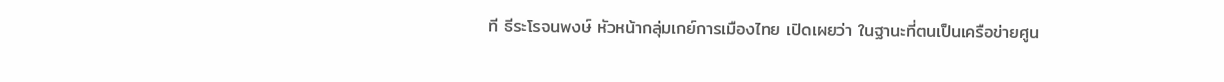ที ธีระโรจนพงษ์ หัวหน้ากลุ่มเกย์การเมืองไทย เปิดเผยว่า ในฐานะที่ตนเป็นเครือข่ายศูน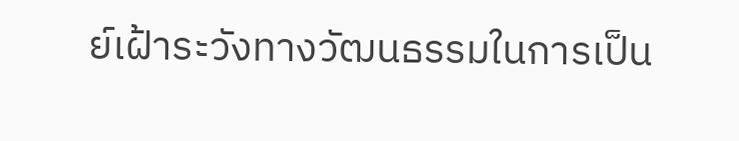ย์เฝ้าระวังทางวัฒนธรรมในการเป็น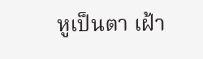หูเป็นตา เฝ้า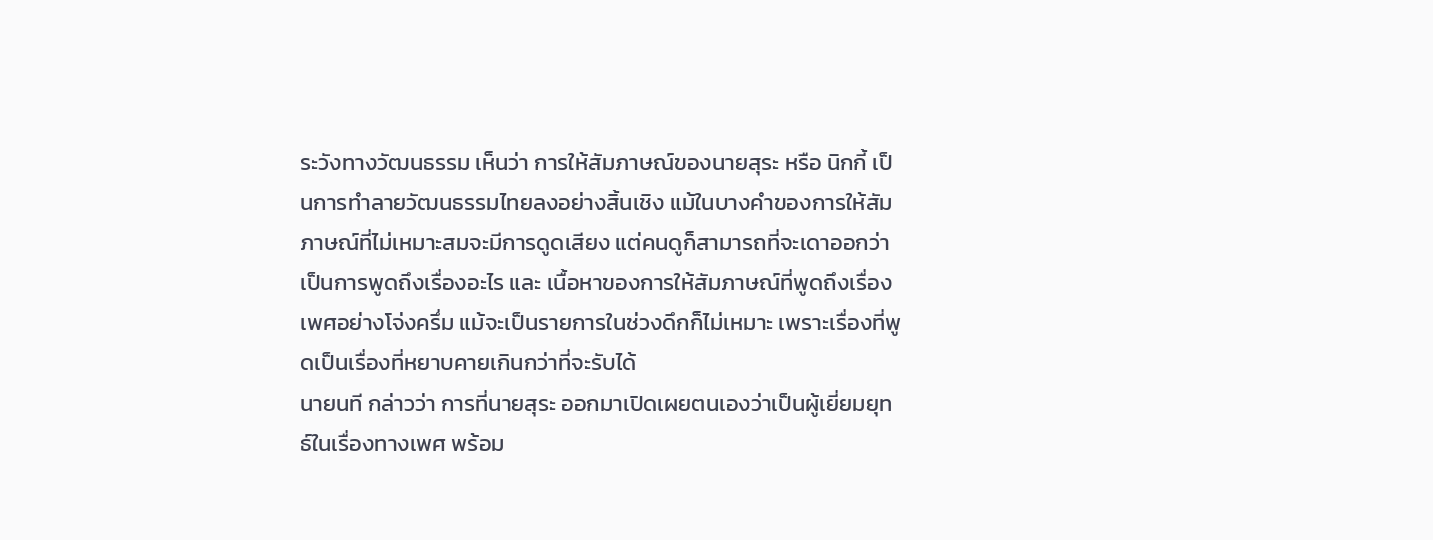ระวังทางวัฒนธรรม เห็นว่า การให้สัมภาษณ์ของนายสุระ หรือ นิกกี้ เป็นการทำลายวัฒนธรรมไทยลงอย่างสิ้นเชิง แม้ในบางคำของการให้สัมภาษณ์ที่ไม่เหมาะสมจะมีการดูดเสียง แต่คนดูก็สามารถที่จะเดาออกว่า เป็นการพูดถึงเรื่องอะไร และ เนื้อหาของการให้สัมภาษณ์ที่พูดถึงเรื่องเพศอย่างโจ่งครึ่ม แม้จะเป็นรายการในช่วงดึกก็ไม่เหมาะ เพราะเรื่องที่พูดเป็นเรื่องที่หยาบคายเกินกว่าที่จะรับได้
นายนที กล่าวว่า การที่นายสุระ ออกมาเปิดเผยตนเองว่าเป็นผู้เยี่ยมยุทธ์ในเรื่องทางเพศ พร้อม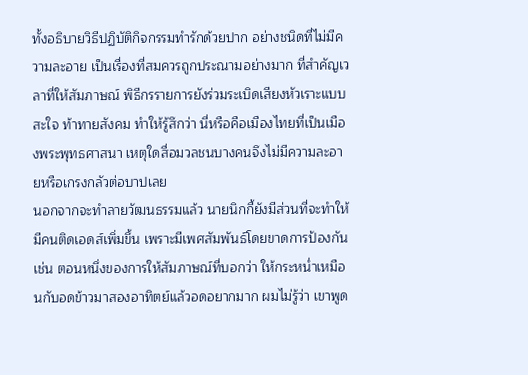ทั้งอธิบายวิธีปฏิบัติกิจกรรมทำรักด้วยปาก อย่างชนิดที่ไม่มีความละอาย เป็นเรื่องที่สมควรถูกประณามอย่างมาก ที่สำคัญเวลาที่ให้สัมภาษณ์ พิธีกรรายการยังร่วมระเบิดเสียงหัวเราะแบบสะใจ ท้าทายสังคม ทำให้รู้สึกว่า นี่หรือคือเมืองไทยที่เป็นเมืองพระพุทธศาสนา เหตุใดสื่อมวลชนบางคนจึงไม่มีความละอายหรือเกรงกลัวต่อบาปเลย
นอกจากจะทำลายวัฒนธรรมแล้ว นายนิกกี้ยังมีส่วนที่จะทำให้มีคนติดเอดส์เพิ่มขึ้น เพราะมีเพศสัมพันธ์โดยขาดการป้องกัน เช่น ตอนหนึ่งของการให้สัมภาษณ์ที่บอกว่า ให้กระหน่ำเหมือนกับอดข้าวมาสองอาทิตย์แล้วอดอยากมาก ผมไม่รู้ว่า เขาพูด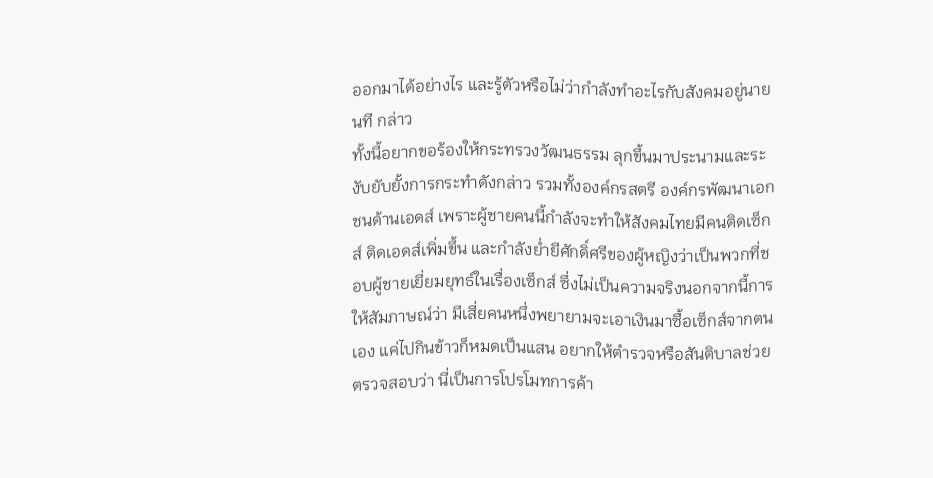ออกมาได้อย่างไร และรู้ตัวหรือไม่ว่ากำลังทำอะไรกับสังคมอยู่นายนที กล่าว
ทั้งนี้อยากขอร้องให้กระทรวงวัฒนธรรม ลุกขึ้นมาประนามและระงับยับยั้งการกระทำดังกล่าว รวมทั้งองค์กรสตรี องค์กรพัฒนาเอกชนด้านเอดส์ เพราะผู้ชายคนนี้กำลังจะทำให้สังคมไทยมีคนติดเซ็กส์ ติดเอดส์เพิ่มขึ้น และกำลังย่ำยีศักดิ์ศรีของผู้หญิงว่าเป็นพวกที่ชอบผู้ชายเยี่ยมยุทธ์ในเรื่องเซ็กส์ ซึ่งไม่เป็นความจริงนอกจากนี้การให้สัมภาษณ์ว่า มีเสี่ยคนหนึ่งพยายามจะเอาเงินมาซื้อเซ็กส์จากตนเอง แค่ไปกินข้าวก็หมดเป็นแสน อยากให้ตำรวจหรือสันติบาลช่วยตรวจสอบว่า นี่เป็นการโปรโมทการค้า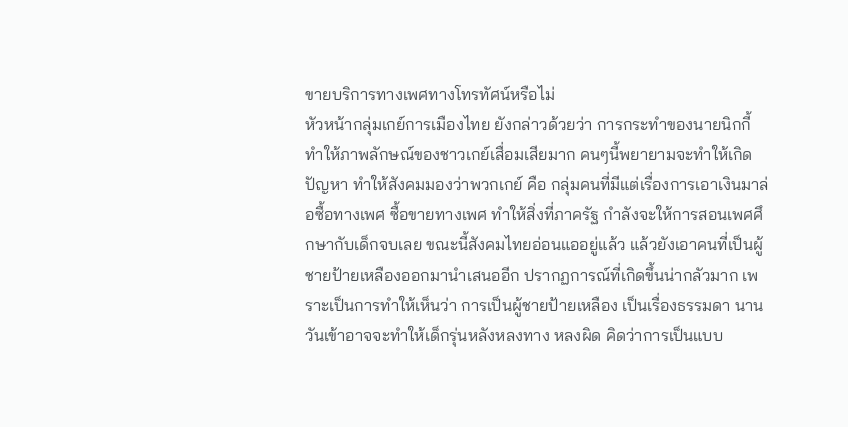ขายบริการทางเพศทางโทรทัศน์หรือไม่
หัวหน้ากลุ่มเกย์การเมืองไทย ยังกล่าวด้วยว่า การกระทำของนายนิกกี้ ทำให้ภาพลักษณ์ของชาวเกย์เสื่อมเสียมาก คนๆนี้พยายามจะทำให้เกิดปัญหา ทำให้สังคมมองว่าพวกเกย์ คือ กลุ่มคนที่มีแต่เรื่องการเอาเงินมาล่อซื้อทางเพศ ซื้อขายทางเพศ ทำให้สิ่งที่ภาครัฐ กำลังจะให้การสอนเพศศึกษากับเด็กจบเลย ขณะนี้สังคมไทยอ่อนแออยู่แล้ว แล้วยังเอาคนที่เป็นผู้ชายป้ายเหลืองออกมานำเสนออีก ปรากฏการณ์ที่เกิดขึ้นน่ากลัวมาก เพราะเป็นการทำให้เห็นว่า การเป็นผู้ชายป้ายเหลือง เป็นเรื่องธรรมดา นานวันเข้าอาจจะทำให้เด็กรุ่นหลังหลงทาง หลงผิด คิดว่าการเป็นแบบ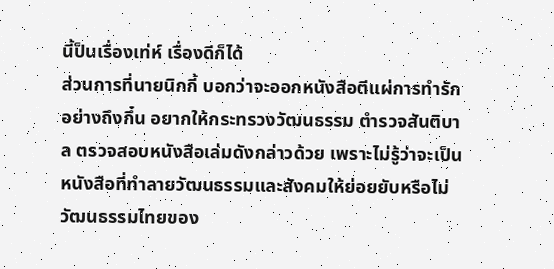นี้ป็นเรื่องเท่ห์ เรื่องดีก็ได้
ส่วนการที่นายนิกกี้ บอกว่าจะออกหนังสือตีแผ่การทำรักอย่างถึงกึ๋น อยากให้กระทรวงวัฒนธรรม ตำรวจสันติบาล ตรวจสอบหนังสือเล่มดังกล่าวด้วย เพราะไม่รู้ว่าจะเป็นหนังสือที่ทำลายวัฒนธรรมและสังคมให้ย่อยยับหรือไม่ วัฒนธรรมไทยของ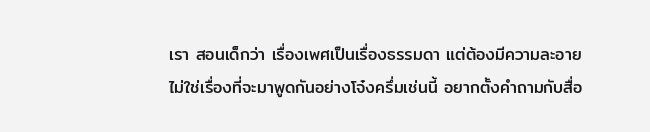เรา สอนเด็กว่า เรื่องเพศเป็นเรื่องธรรมดา แต่ต้องมีความละอาย ไม่ใช่เรื่องที่จะมาพูดกันอย่างโจ๋งครึ่มเช่นนี้ อยากตั้งคำถามกับสื่อ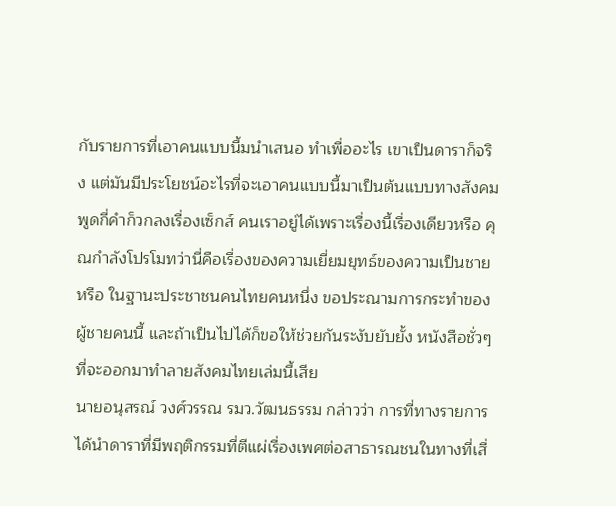กับรายการที่เอาคนแบบนี้มนำเสนอ ทำเพื่ออะไร เขาเป็นดาราก็จริง แต่มันมีประโยชน์อะไรที่จะเอาคนแบบนี้มาเป็นต้นแบบทางสังคม พูดกี่คำก็วกลงเรื่องเซ็กส์ คนเราอยู่ได้เพราะเรื่องนี้เรื่องเดียวหรือ คุณกำลังโปรโมทว่านี่คือเรื่องของความเยี่ยมยุทธ์ของความเป็นชายหรือ ในฐานะประชาชนคนไทยคนหนึ่ง ขอประณามการกระทำของผู้ชายคนนี้ และถ้าเป็นไปได้ก็ขอให้ช่วยกันระงับยับยั้ง หนังสือชั่วๆที่จะออกมาทำลายสังคมไทยเล่มนี้เสีย
นายอนุสรณ์ วงศ์วรรณ รมว.วัฒนธรรม กล่าวว่า การที่ทางรายการได้นำดาราที่มีพฤติกรรมที่ตีแผ่เรื่องเพศต่อสาธารณชนในทางที่เสื่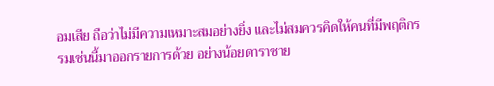อมเสีย ถือว่าไม่มีความเหมาะสมอย่างยิ่ง และไม่สมควรคิดให้คนที่มีพฤติกรรมเช่นนี้มาออกรายการด้วย อย่างน้อยดาราชาย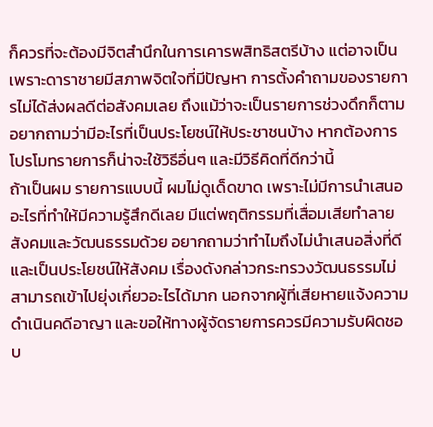ก็ควรที่จะต้องมีจิตสำนึกในการเคารพสิทธิสตรีบ้าง แต่อาจเป็นเพราะดาราชายมีสภาพจิตใจที่มีปัญหา การตั้งคำถามของรายการไม่ได้ส่งผลดีต่อสังคมเลย ถึงแม้ว่าจะเป็นรายการช่วงดึกก็ตาม อยากถามว่ามีอะไรที่เป็นประโยชน์ให้ประชาชนบ้าง หากต้องการโปรโมทรายการก็น่าจะใช้วิธีอื่นๆ และมีวิธีคิดที่ดีกว่านี้
ถ้าเป็นผม รายการแบบนี้ ผมไม่ดูเด็ดขาด เพราะไม่มีการนำเสนออะไรที่ทำให้มีความรู้สึกดีเลย มีแต่พฤติกรรมที่เสื่อมเสียทำลายสังคมและวัฒนธรรมด้วย อยากถามว่าทำไมถึงไม่นำเสนอสิ่งที่ดี และเป็นประโยชน์ให้สังคม เรื่องดังกล่าวกระทรวงวัฒนธรรมไม่สามารถเข้าไปยุ่งเกี่ยวอะไรได้มาก นอกจากผู้ที่เสียหายแจ้งความดำเนินคดีอาญา และขอให้ทางผู้จัดรายการควรมีความรับผิดชอบ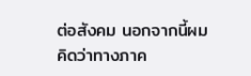ต่อสังคม นอกจากนี้ผมคิดว่าทางภาค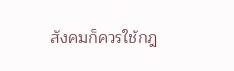สังคมก็ควรใช้กฎ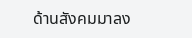ด้านสังคมมาลง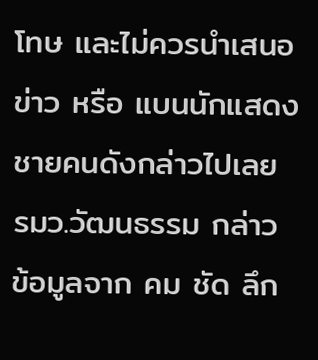โทษ และไม่ควรนำเสนอข่าว หรือ แบนนักแสดงชายคนดังกล่าวไปเลย รมว.วัฒนธรรม กล่าว
ข้อมูลจาก คม ชัด ลึก